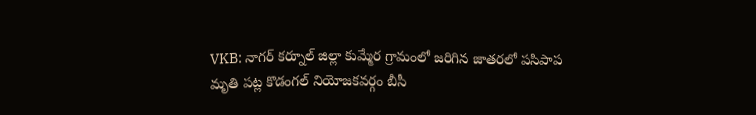VKB: నాగర్ కర్నూల్ జిల్లా కుమ్మేర గ్రామంలో జరిగిన జాతరలో పసిపాప మృతి పట్ల కొడంగల్ నియోజకవర్గం బీసీ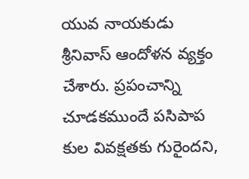యువ నాయకుడు శ్రీనివాస్ ఆందోళన వ్యక్తం చేశారు. ప్రపంచాన్ని చూడకముందే పసిపాప కుల వివక్షతకు గురైందని,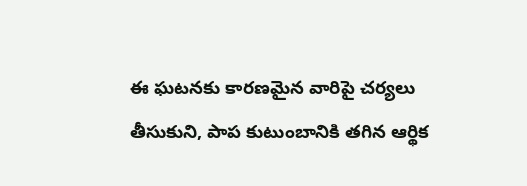ఈ ఘటనకు కారణమైన వారిపై చర్యలు తీసుకుని, పాప కుటుంబానికి తగిన ఆర్థిక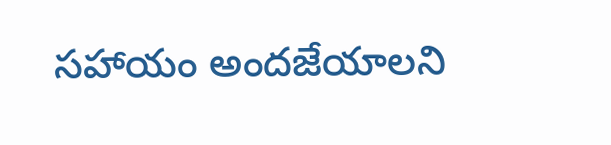సహాయం అందజేయాలని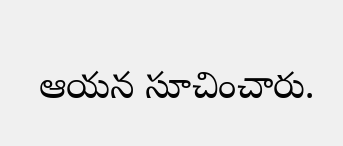ఆయన సూచించారు.